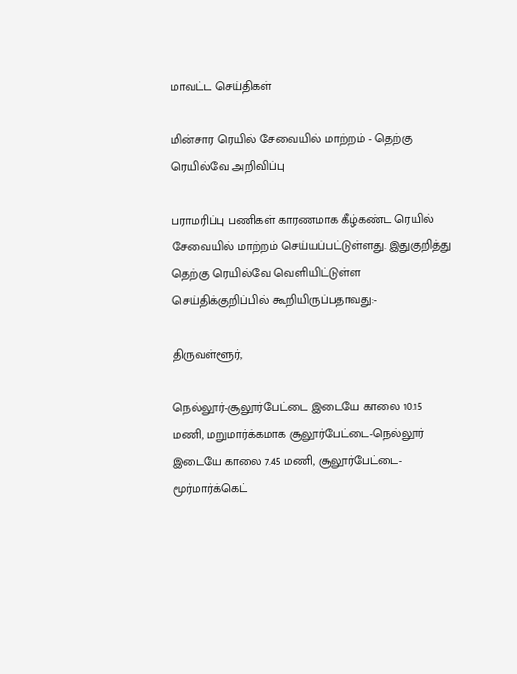மாவட்ட செய்திகள்

மின்சார ரெயில் சேவையில் மாற்றம் - தெற்கு ரெயில்வே அறிவிப்பு

பராமரிப்பு பணிகள் காரணமாக கீழ்கண்ட ரெயில் சேவையில் மாற்றம் செய்யப்பட்டுள்ளது. இதுகுறித்து தெற்கு ரெயில்வே வெளியிட்டுள்ள செய்திக்குறிப்பில் கூறியிருப்பதாவது:-

திருவள்ளூர்,

நெல்லூர்-சூலூர்பேட்டை இடையே காலை 10.15 மணி, மறுமார்க்கமாக சூலூர்பேட்டை-நெல்லூர் இடையே காலை 7.45 மணி, சூலூர்பேட்டை-மூர்மார்க்கெட்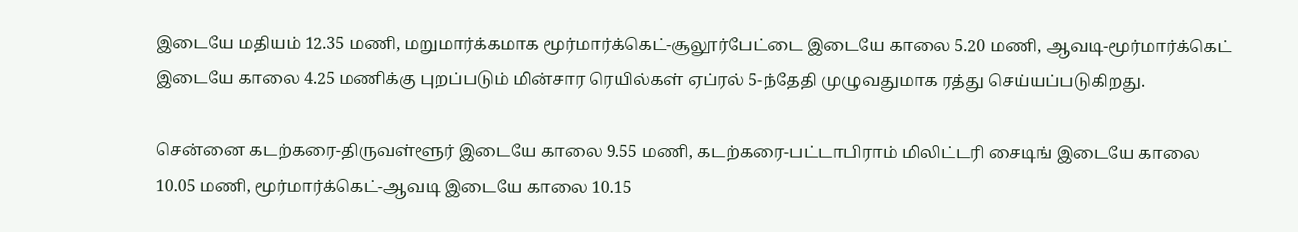இடையே மதியம் 12.35 மணி, மறுமார்க்கமாக மூர்மார்க்கெட்-சூலூர்பேட்டை இடையே காலை 5.20 மணி, ஆவடி-மூர்மார்க்கெட் இடையே காலை 4.25 மணிக்கு புறப்படும் மின்சார ரெயில்கள் ஏப்ரல் 5-ந்தேதி முழுவதுமாக ரத்து செய்யப்படுகிறது.

சென்னை கடற்கரை-திருவள்ளூர் இடையே காலை 9.55 மணி, கடற்கரை-பட்டாபிராம் மிலிட்டரி சைடிங் இடையே காலை 10.05 மணி, மூர்மார்க்கெட்-ஆவடி இடையே காலை 10.15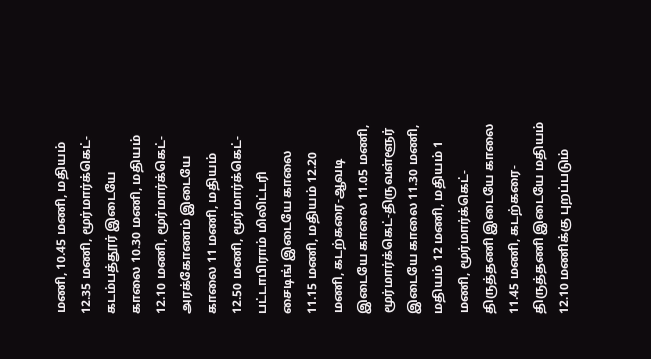மணி, 10.45 மணி, மதியம் 12.35 மணி, மூர்மார்க்கெட்-கடம்பத்தூர் இடையே காலை 10.30 மணி, மதியம் 12.10 மணி, மூர்மார்க்கெட்-அரக்கோணம் இடையே காலை 11 மணி, மதியம் 12.50 மணி, மூர்மார்க்கெட்-பட்டாபிராம் மிலிட்டரி சைடிங் இடையே காலை 11.15 மணி, மதியம் 12.20 மணி, கடற்கரை-ஆவடி இடையே காலை 11.05 மணி, மூர்மார்க்கெட்-திருவள்ளூர் இடையே காலை 11.30 மணி, மதியம் 12 மணி, மதியம் 1 மணி, மூர்மார்க்கெட்-திருத்தணி இடையே காலை 11.45 மணி, கடற்கரை-திருத்தணி இடையே மதியம் 12.10 மணிக்கு புறப்படும்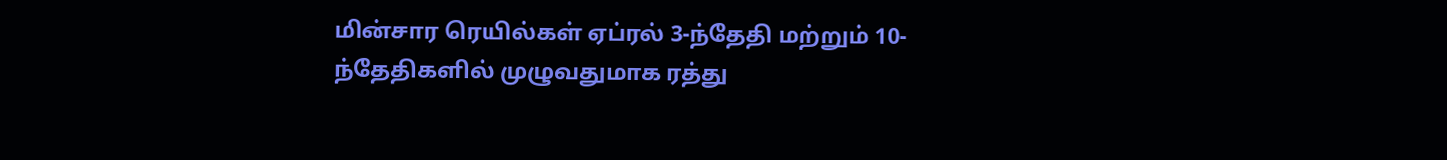மின்சார ரெயில்கள் ஏப்ரல் 3-ந்தேதி மற்றும் 10-ந்தேதிகளில் முழுவதுமாக ரத்து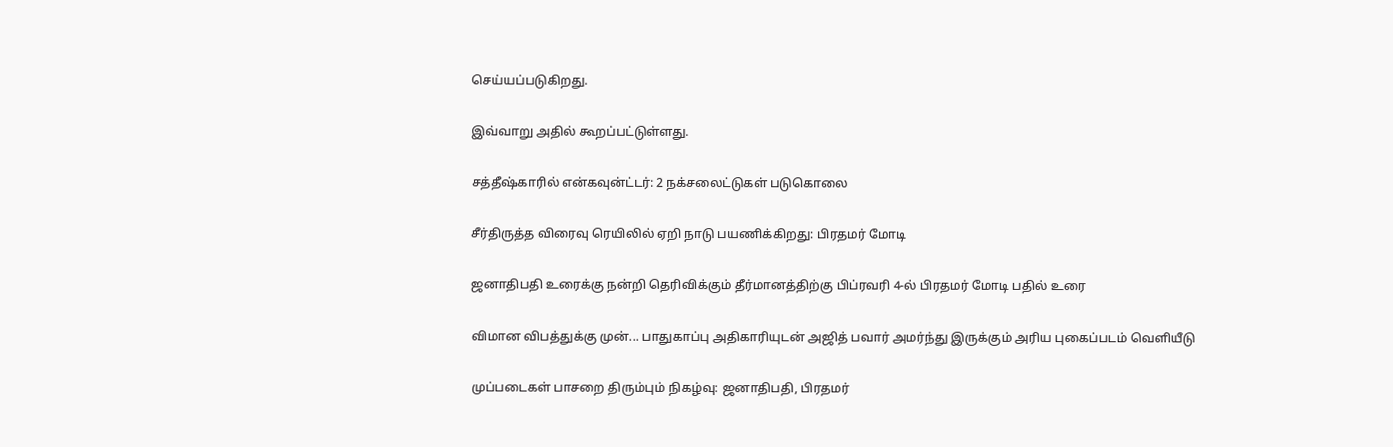செய்யப்படுகிறது.

இவ்வாறு அதில் கூறப்பட்டுள்ளது.

சத்தீஷ்காரில் என்கவுன்ட்டர்: 2 நக்சலைட்டுகள் படுகொலை

சீர்திருத்த விரைவு ரெயிலில் ஏறி நாடு பயணிக்கிறது: பிரதமர் மோடி

ஜனாதிபதி உரைக்கு நன்றி தெரிவிக்கும் தீர்மானத்திற்கு பிப்ரவரி 4-ல் பிரதமர் மோடி பதில் உரை

விமான விபத்துக்கு முன்... பாதுகாப்பு அதிகாரியுடன் அஜித் பவார் அமர்ந்து இருக்கும் அரிய புகைப்படம் வெளியீடு

முப்படைகள் பாசறை திரும்பும் நிகழ்வு: ஜனாதிபதி, பிரதமர்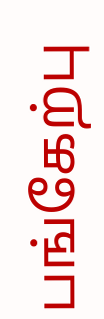பங்கேற்பு